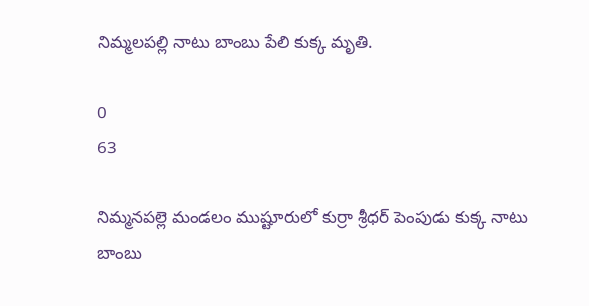నిమ్మలపల్లి నాటు బాంబు పేలి కుక్క మృతి.

0
63

నిమ్మనపల్లె మండలం ముష్టూరులో కుర్రా శ్రీధర్ పెంపుడు కుక్క నాటు బాంబు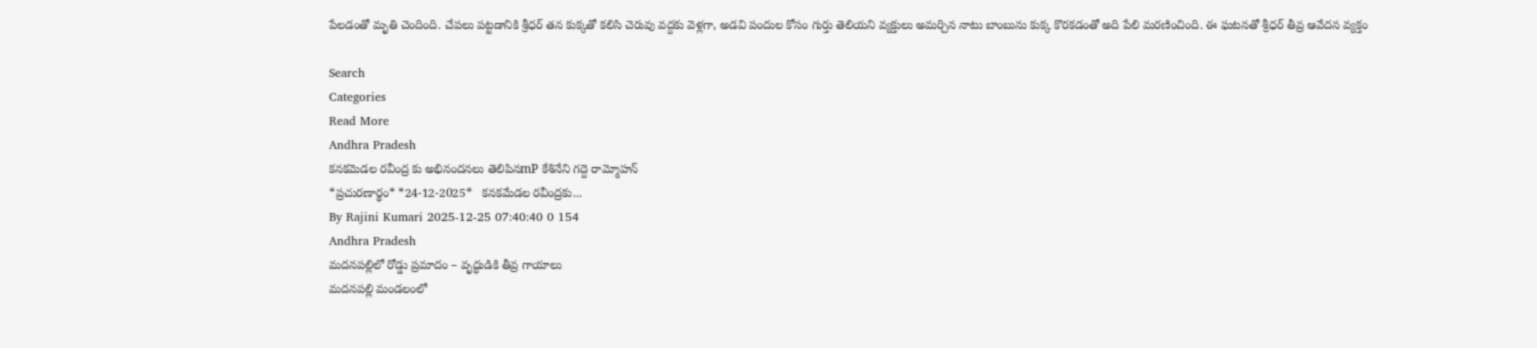పేలడంతో మృతి చెందింది. చేపలు పట్టడానికి శ్రీధర్ తన కుక్కతో కలిసి చెరువు వద్దకు వెళ్లగా, అడవి పందుల కోసం గుర్తు తెలియని వ్యక్తులు అమర్చిన నాటు బాంబును కుక్క కొరకడంతో అది పేలి మరణించింది. ఈ ఘటనతో శ్రీధర్ తీవ్ర ఆవేదన వ్యక్తం

Search
Categories
Read More
Andhra Pradesh
కనకమెడల రవీంద్ర కు అభినందనలు తెలిపినmP కేశినేని గద్దె రామ్మోహన్
*ప్రచుర‌ణార్థం* *24-12-2025*   క‌న‌క‌మేడ‌ల ర‌వీంద్రకు...
By Rajini Kumari 2025-12-25 07:40:40 0 154
Andhra Pradesh
మదనపల్లిలో రోడ్డు ప్రమాదం – వృద్ధుడికి తీవ్ర గాయాలు
మదనపల్లి మండలంలో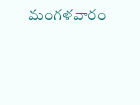మంగళవారం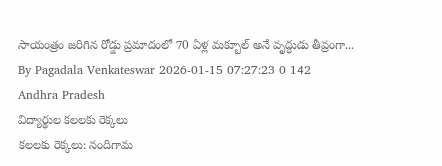సాయంత్రం జరిగిన రోడ్డు ప్రమాదంలో 70 ఏళ్ల మక్బూల్ అనే వృద్ధుడు తీవ్రంగా...
By Pagadala Venkateswar 2026-01-15 07:27:23 0 142
Andhra Pradesh
విద్యార్థుల కలలకు రెక్కలు
కలలకు రెక్కలు: నందిగామ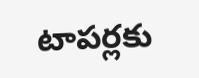టాపర్లకు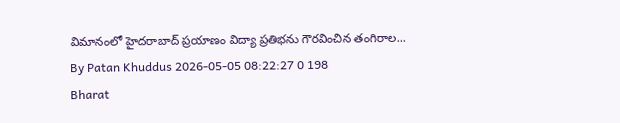విమానంలో హైదరాబాద్ ప్రయాణం విద్యా ప్రతిభను గౌరవించిన తంగిరాల...
By Patan Khuddus 2026-05-05 08:22:27 0 198
Bharat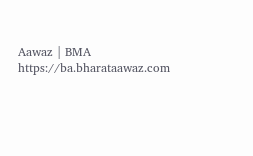Aawaz | BMA https://ba.bharataawaz.com